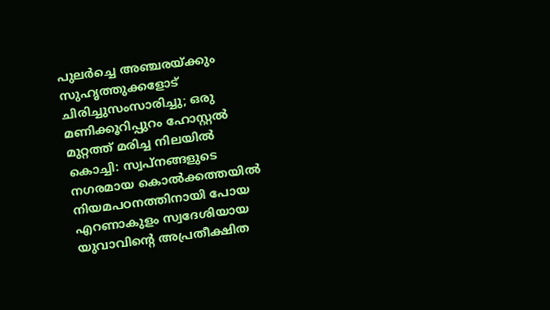പുലർച്ചെ അഞ്ചരയ്ക്കും സുഹൃത്തുക്കളോട് ചിരിച്ചുസംസാരിച്ചു; ഒരു മണിക്കൂറിപ്പുറം ഹോസ്റ്റൽ മുറ്റത്ത് മരിച്ച നിലയിൽ
കൊച്ചി: സ്വപ്നങ്ങളുടെ നഗരമായ കൊൽക്കത്തയിൽ നിയമപഠനത്തിനായി പോയ എറണാകുളം സ്വദേശിയായ യുവാവിൻ്റെ അപ്രതീക്ഷിത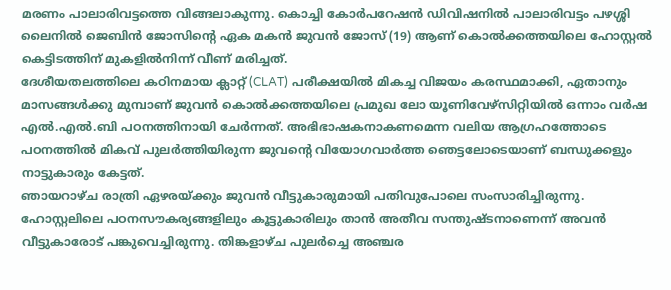മരണം പാലാരിവട്ടത്തെ വിങ്ങലാകുന്നു. കൊച്ചി കോർപറേഷൻ ഡിവിഷനിൽ പാലാരിവട്ടം പഴശ്ശി ലൈനിൽ ജെബിൻ ജോസിൻ്റെ ഏക മകൻ ജുവൻ ജോസ് (19) ആണ് കൊൽക്കത്തയിലെ ഹോസ്റ്റൽ കെട്ടിടത്തിന് മുകളിൽനിന്ന് വീണ് മരിച്ചത്.
ദേശീയതലത്തിലെ കഠിനമായ ക്ലാറ്റ് (CLAT) പരീക്ഷയിൽ മികച്ച വിജയം കരസ്ഥമാക്കി, ഏതാനും മാസങ്ങൾക്കു മുമ്പാണ് ജുവൻ കൊൽക്കത്തയിലെ പ്രമുഖ ലോ യൂണിവേഴ്സിറ്റിയിൽ ഒന്നാം വർഷ എൽ.എൽ.ബി പഠനത്തിനായി ചേർന്നത്. അഭിഭാഷകനാകണമെന്ന വലിയ ആഗ്രഹത്തോടെ പഠനത്തിൽ മികവ് പുലർത്തിയിരുന്ന ജുവൻ്റെ വിയോഗവാർത്ത ഞെട്ടലോടെയാണ് ബന്ധുക്കളും നാട്ടുകാരും കേട്ടത്.
ഞായറാഴ്ച രാത്രി ഏഴരയ്ക്കും ജുവൻ വീട്ടുകാരുമായി പതിവുപോലെ സംസാരിച്ചിരുന്നു. ഹോസ്റ്റലിലെ പഠനസൗകര്യങ്ങളിലും കൂട്ടുകാരിലും താൻ അതീവ സന്തുഷ്ടനാണെന്ന് അവൻ വീട്ടുകാരോട് പങ്കുവെച്ചിരുന്നു. തിങ്കളാഴ്ച പുലർച്ചെ അഞ്ചര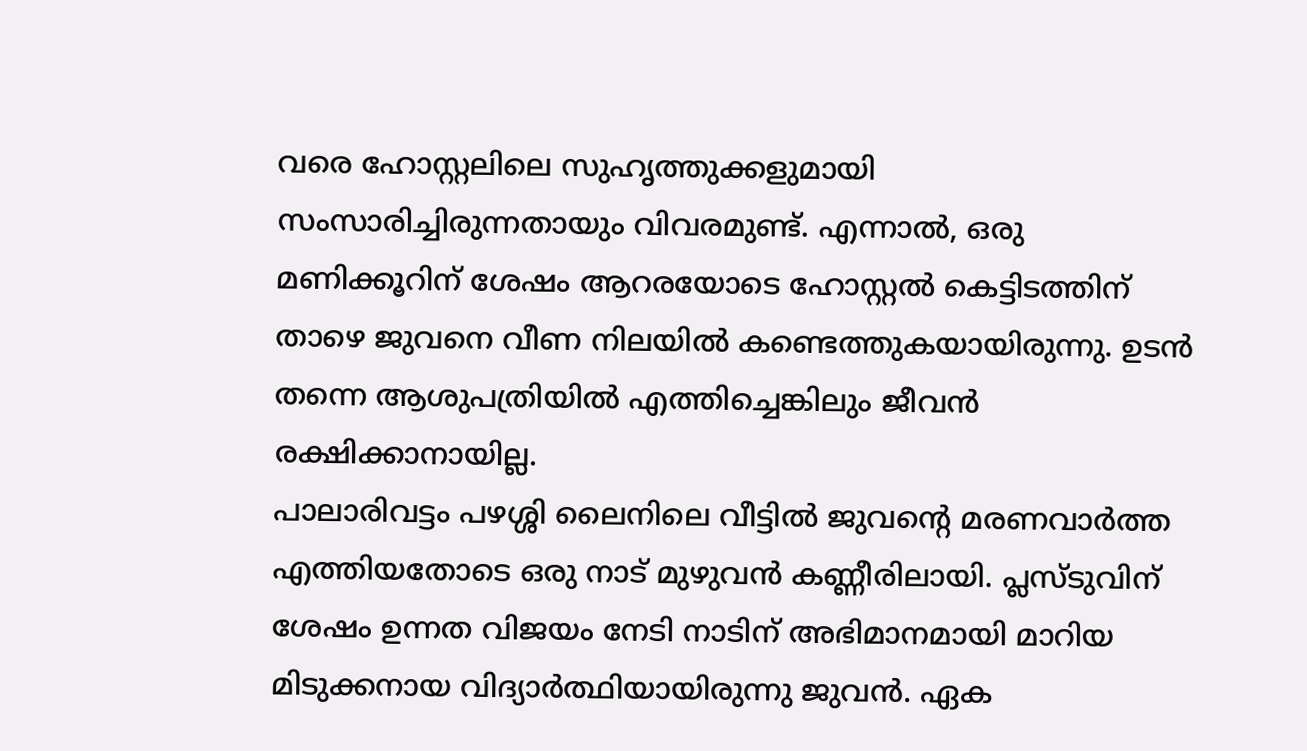വരെ ഹോസ്റ്റലിലെ സുഹൃത്തുക്കളുമായി സംസാരിച്ചിരുന്നതായും വിവരമുണ്ട്. എന്നാൽ, ഒരു മണിക്കൂറിന് ശേഷം ആറരയോടെ ഹോസ്റ്റൽ കെട്ടിടത്തിന് താഴെ ജുവനെ വീണ നിലയിൽ കണ്ടെത്തുകയായിരുന്നു. ഉടൻ തന്നെ ആശുപത്രിയിൽ എത്തിച്ചെങ്കിലും ജീവൻ രക്ഷിക്കാനായില്ല.
പാലാരിവട്ടം പഴശ്ശി ലൈനിലെ വീട്ടിൽ ജുവൻ്റെ മരണവാർത്ത എത്തിയതോടെ ഒരു നാട് മുഴുവൻ കണ്ണീരിലായി. പ്ലസ്ടുവിന് ശേഷം ഉന്നത വിജയം നേടി നാടിന് അഭിമാനമായി മാറിയ മിടുക്കനായ വിദ്യാർത്ഥിയായിരുന്നു ജുവൻ. ഏക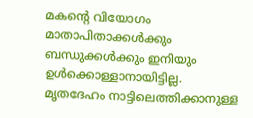മകൻ്റെ വിയോഗം മാതാപിതാക്കൾക്കും ബന്ധുക്കൾക്കും ഇനിയും ഉൾക്കൊള്ളാനായിട്ടില്ല.
മൃതദേഹം നാട്ടിലെത്തിക്കാനുള്ള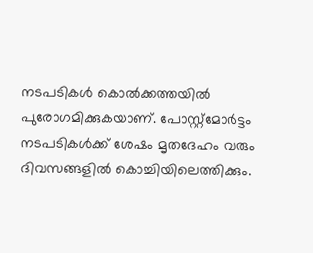നടപടികൾ കൊൽക്കത്തയിൽ പുരോഗമിക്കുകയാണ്. പോസ്റ്റ്മോർട്ടം നടപടികൾക്ക് ശേഷം മൃതദേഹം വരും ദിവസങ്ങളിൽ കൊച്ചിയിലെത്തിക്കും.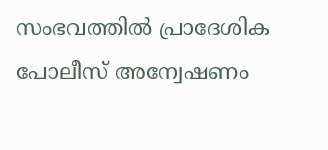സംഭവത്തിൽ പ്രാദേശിക പോലീസ് അന്വേഷണം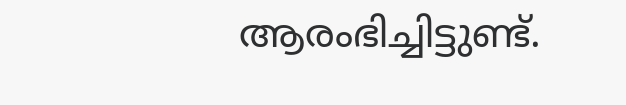ആരംഭിച്ചിട്ടുണ്ട്.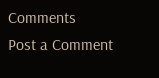Comments
Post a Comment